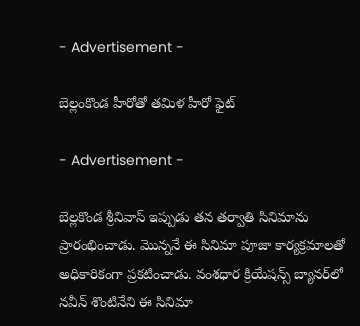- Advertisement -

బెల్లంకొండ హీరోతో త‌మిళ హీరో ఫైట్‌

- Advertisement -

బెల్ల‌కొండ శ్రీనివాస్ ఇప్పుడు త‌న త‌ర్వాతి సినిమాను ప్రారంభించాడు. మొన్న‌నే ఈ సినిమా పూజా కార్య‌క్ర‌మాల‌తో అధికారికంగా ప్ర‌క‌టించాడు. వంశధార క్రియేషన్స్ బ్యాన‌ర్‌లో నవీన్ శొంటినేని ఈ సినిమా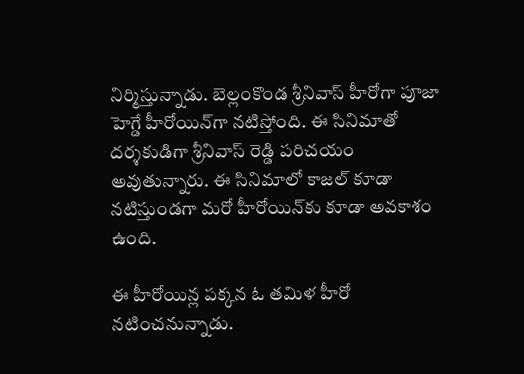నిర్మిస్తున్నాడు. బెల్లంకొండ శ్రీనివాస్ హీరోగా పూజా హెగ్డే హీరోయిన్‌గా నటిస్తోంది. ఈ సినిమాతో దర్శకుడిగా శ్రీనివాస్ రెడ్డి పరిచయం అవుతున్నారు. ఈ సినిమాలో కాజల్ కూడా న‌టిస్తుండ‌గా మరో హీరోయిన్‌కు కూడా అవ‌కాశం ఉంది.

ఈ హీరోయిన్ల ప‌క్క‌న ఓ త‌మిళ హీరో న‌టించ‌నున్నాడు.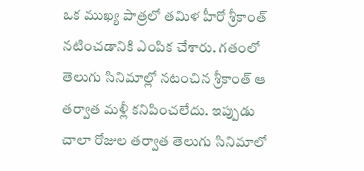ఒక ముఖ్య పాత్రలో తమిళ హీరో శ్రీకాంత్ నటించ‌డానికి ఎంపిక చేశారు. గ‌తంలో తెలుగు సినిమాల్లో న‌టంచిన శ్రీకాంత్ ఆ త‌ర్వాత మ‌ళ్లీ క‌నిపించ‌లేదు. ఇప్పుడు చాలా రోజుల త‌ర్వాత తెలుగు సినిమాలో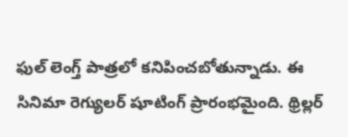ఫుల్ లెంగ్త్‌ పాత్రలో కనిపించబోతున్నాడు. ఈ సినిమా రెగ్యులర్ షూటింగ్ ప్రారంభమైంది. థ్రిల్లర్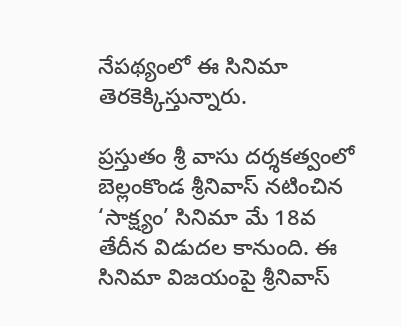నేప‌థ్యంలో ఈ సినిమా తెరకెక్కిస్తున్నారు.

ప్ర‌స్తుతం శ్రీ వాసు ద‌ర్శ‌క‌త్వంలో బెల్లంకొండ శ్రీనివాస్ నటించిన ‘సాక్ష్యం’ సినిమా మే 18వ తేదీన విడుదల కానుంది. ఈ సినిమా విజ‌యంపై శ్రీనివాస్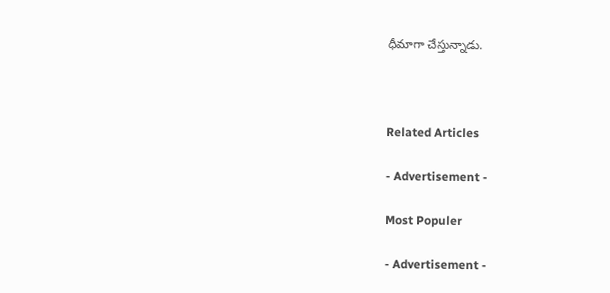ధీమాగా చేస్తున్నాడు.



Related Articles

- Advertisement -

Most Populer

- Advertisement -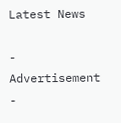Latest News

- Advertisement -